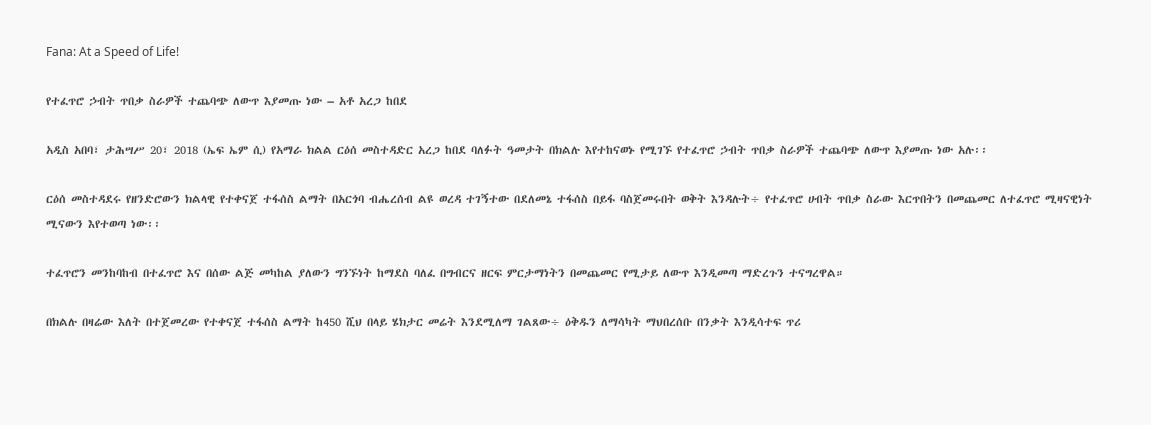Fana: At a Speed of Life!

የተፈጥሮ ኃብት ጥበቃ ስራዎች ተጨባጭ ለውጥ እያመጡ ነው – አቶ አረጋ ከበደ

አዲስ አበባ፣ ታሕሣሥ 20፣ 2018 (ኤፍ ኤም ሲ) የአማራ ክልል ርዕሰ መስተዳድር አረጋ ከበደ ባለፉት ዓመታት በክልሉ እየተከናወኑ የሚገኙ የተፈጥሮ ኃብት ጥበቃ ስራዎች ተጨባጭ ለውጥ እያመጡ ነው አሉ፡፡

ርዕሰ መስተዳደሩ የዘንድሮውን ክልላዊ የተቀናጀ ተፋሰስ ልማት በአርጎባ ብሔረሰብ ልዩ ወረዳ ተገኝተው በደለመኔ ተፋሰስ በይፋ ባስጀመሩበት ወቅት እንዳሉት÷ የተፈጥሮ ሀብት ጥበቃ ስራው እርጥበትን በመጨመር ለተፈጥሮ ሚዛናዊነት ሚናውን እየተወጣ ነው፡፡

ተፈጥሮን መንከባከብ በተፈጥሮ እና በሰው ልጅ መካከል ያለውን ግንኙነት ከማደስ ባለፈ በግብርና ዘርፍ ምርታማነትን በመጨመር የሚታይ ለውጥ እንዲመጣ ማድረጉን ተናግረዋል።

በክልሉ በዛሬው እለት በተጀመረው የተቀናጀ ተፋሰስ ልማት ከ450 ሺህ በላይ ሄክታር መሬት እንደሚለማ ገልጸው÷ ዕቅዱን ለማሳካት ማህበረሰቡ በንቃት እንዲሳተፍ ጥሪ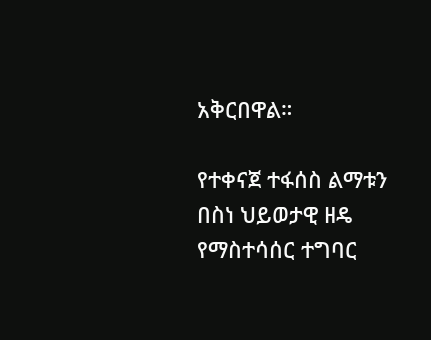አቅርበዋል።

የተቀናጀ ተፋሰስ ልማቱን በስነ ህይወታዊ ዘዴ የማስተሳሰር ተግባር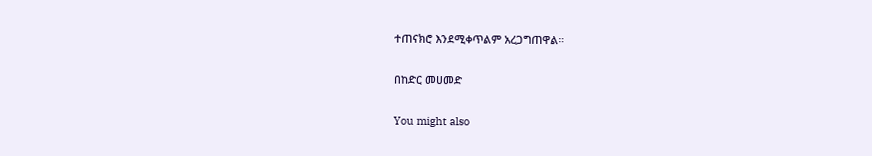ተጠናክሮ እንደሚቀጥልም አረጋግጠዋል።

በከድር መሀመድ

You might also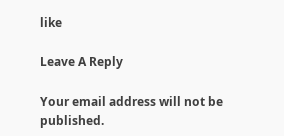like

Leave A Reply

Your email address will not be published.